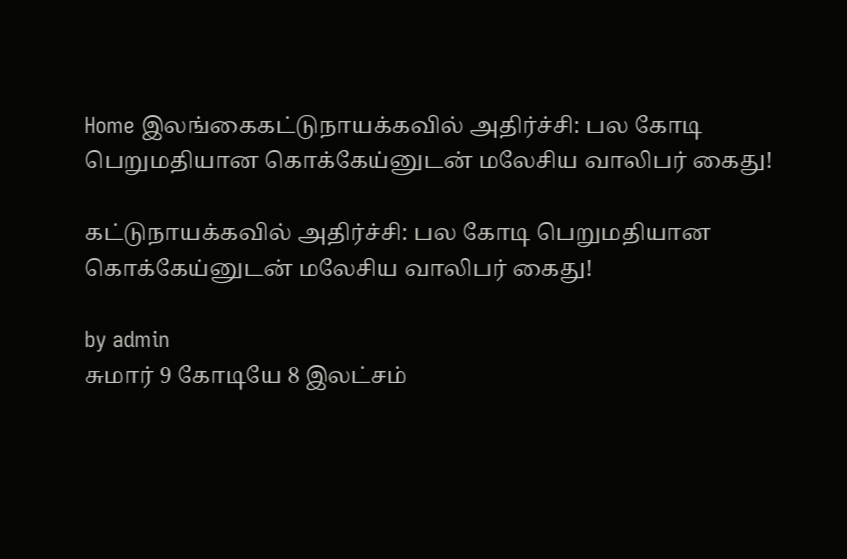Home இலங்கைகட்டுநாயக்கவில் அதிர்ச்சி: பல கோடி பெறுமதியான கொக்கேய்னுடன் மலேசிய வாலிபர் கைது!

கட்டுநாயக்கவில் அதிர்ச்சி: பல கோடி பெறுமதியான கொக்கேய்னுடன் மலேசிய வாலிபர் கைது!

by admin
சுமார் 9 கோடியே 8 இலட்சம்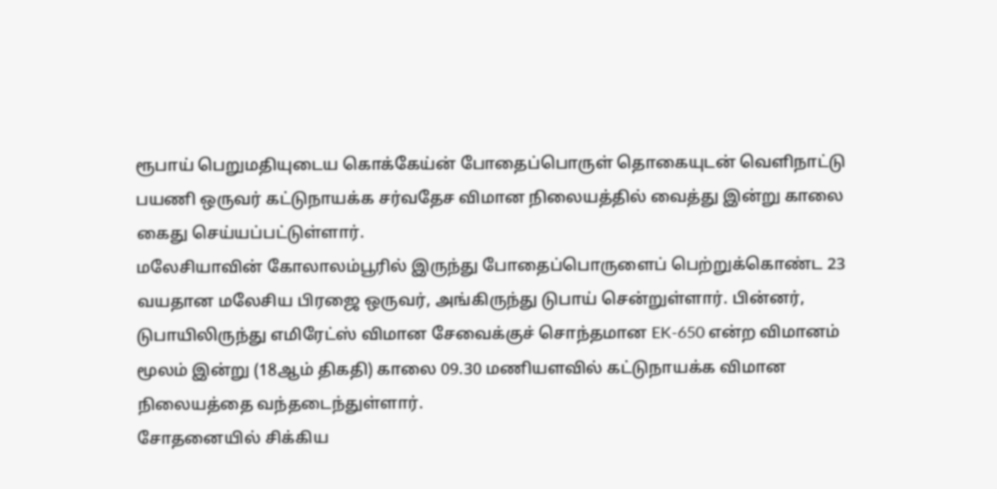ரூபாய் பெறுமதியுடைய கொக்கேய்ன் போதைப்பொருள் தொகையுடன் வெளிநாட்டு பயணி ஒருவர் கட்டுநாயக்க சர்வதேச விமான நிலையத்தில் வைத்து இன்று காலை கைது செய்யப்பட்டுள்ளார்.
மலேசியாவின் கோலாலம்பூரில் இருந்து போதைப்பொருளைப் பெற்றுக்கொண்ட 23 வயதான மலேசிய பிரஜை ஒருவர், அங்கிருந்து டுபாய் சென்றுள்ளார். பின்னர், டுபாயிலிருந்து எமிரேட்ஸ் விமான சேவைக்குச் சொந்தமான EK-650 என்ற விமானம் மூலம் இன்று (18ஆம் திகதி) காலை 09.30 மணியளவில் கட்டுநாயக்க விமான நிலையத்தை வந்தடைந்துள்ளார்.
சோதனையில் சிக்கிய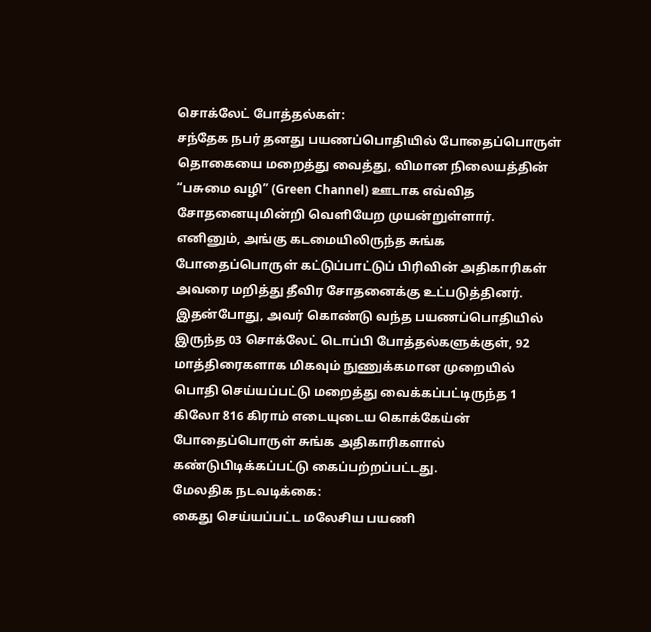சொக்லேட் போத்தல்கள்:
சந்தேக நபர் தனது பயணப்பொதியில் போதைப்பொருள் தொகையை மறைத்து வைத்து, விமான நிலையத்தின் “பசுமை வழி” (Green Channel) ஊடாக எவ்வித சோதனையுமின்றி வெளியேற முயன்றுள்ளார். எனினும், அங்கு கடமையிலிருந்த சுங்க போதைப்பொருள் கட்டுப்பாட்டுப் பிரிவின் அதிகாரிகள் அவரை மறித்து தீவிர சோதனைக்கு உட்படுத்தினர்.
இதன்போது, அவர் கொண்டு வந்த பயணப்பொதியில் இருந்த 03 சொக்லேட் டொப்பி போத்தல்களுக்குள், 92 மாத்திரைகளாக மிகவும் நுணுக்கமான முறையில் பொதி செய்யப்பட்டு மறைத்து வைக்கப்பட்டிருந்த 1 கிலோ 816 கிராம் எடையுடைய கொக்கேய்ன் போதைப்பொருள் சுங்க அதிகாரிகளால் கண்டுபிடிக்கப்பட்டு கைப்பற்றப்பட்டது.
மேலதிக நடவடிக்கை:
கைது செய்யப்பட்ட மலேசிய பயணி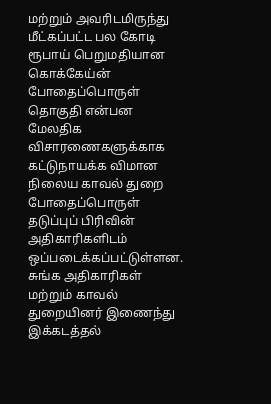மற்றும் அவரிடமிருந்து மீட்கப்பட்ட பல கோடி ரூபாய் பெறுமதியான கொக்கேய்ன் போதைப்பொருள் தொகுதி என்பன மேலதிக விசாரணைகளுக்காக கட்டுநாயக்க விமான நிலைய காவல் துறை போதைப்பொருள் தடுப்புப் பிரிவின் அதிகாரிகளிடம் ஒப்படைக்கப்பட்டுள்ளன.
சுங்க அதிகாரிகள் மற்றும் காவல் துறையினர் இணைந்து இக்கடத்தல்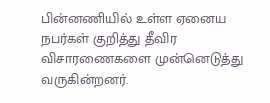பின்னணியில் உள்ள ஏனைய நபர்கள் குறித்து தீவிர விசாரணைகளை முன்னெடுத்து வருகின்றனர்.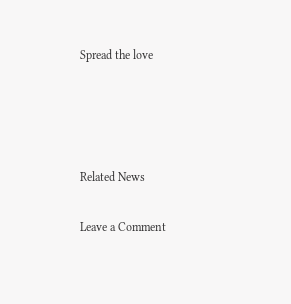Spread the love




Related News

Leave a Comment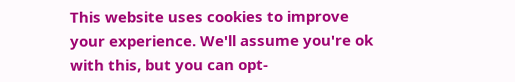This website uses cookies to improve your experience. We'll assume you're ok with this, but you can opt-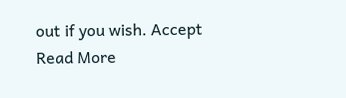out if you wish. Accept Read More